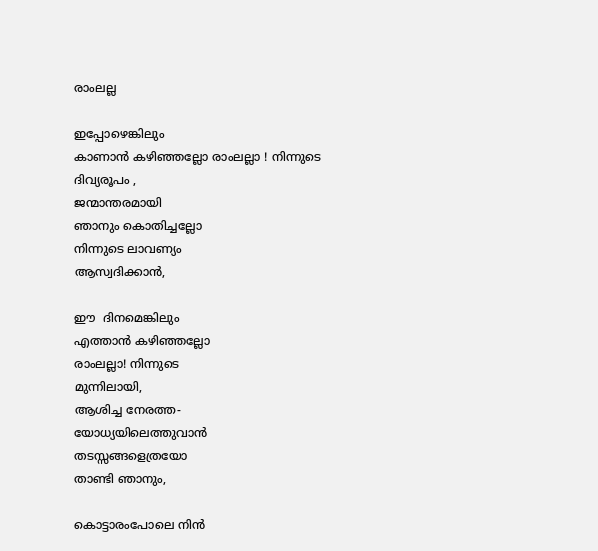രാംലല്ല

ഇപ്പോഴെങ്കിലും
കാണാൻ കഴിഞ്ഞല്ലോ രാംലല്ലാ ! നിന്നുടെ
ദിവ്യരൂപം ,
ജന്മാന്തരമായി
ഞാനും കൊതിച്ചല്ലോ
നിന്നുടെ ലാവണ്യം
ആസ്വദിക്കാൻ,

ഈ  ദിനമെങ്കിലും
എത്താൻ കഴിഞ്ഞല്ലോ
രാംലല്ലാ! നിന്നുടെ
മുന്നിലായി,
ആശിച്ച നേരത്ത-
യോധ്യയിലെത്തുവാൻ
തടസ്സങ്ങളെത്രയോ
താണ്ടി ഞാനും,

കൊട്ടാരംപോലെ നിൻ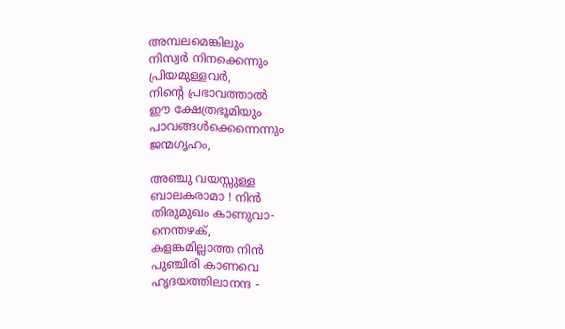അമ്പലമെങ്കിലും
നിസ്വർ നിനക്കെന്നും
പ്രിയമുള്ളവർ,
നിൻ്റെ പ്രഭാവത്താൽ
ഈ ക്ഷേത്രഭൂമിയും
പാവങ്ങൾക്കെന്നെന്നും
ജന്മഗൃഹം,

അഞ്ചു വയസ്സുള്ള
ബാലകരാമാ ! നിൻ
തിരുമുഖം കാണുവാ-
നെന്തഴക്,
കളങ്കമില്ലാത്ത നിൻ
പുഞ്ചിരി കാണവെ
ഹൃദയത്തിലാനന്ദ -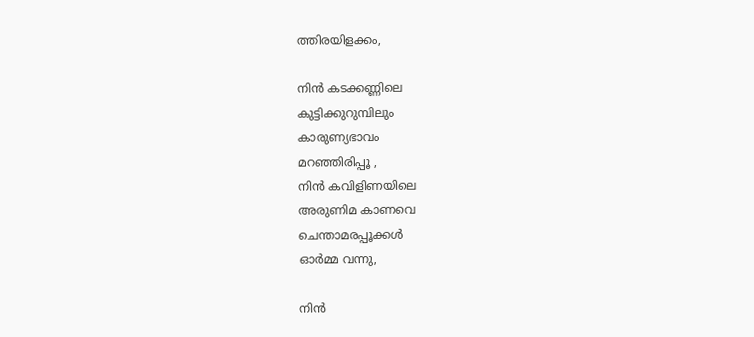ത്തിരയിളക്കം,

നിൻ കടക്കണ്ണിലെ
കുട്ടിക്കുറുമ്പിലും
കാരുണ്യഭാവം
മറഞ്ഞിരിപ്പൂ ,
നിൻ കവിളിണയിലെ
അരുണിമ കാണവെ
ചെന്താമരപ്പൂക്കൾ
ഓർമ്മ വന്നു,

നിൻ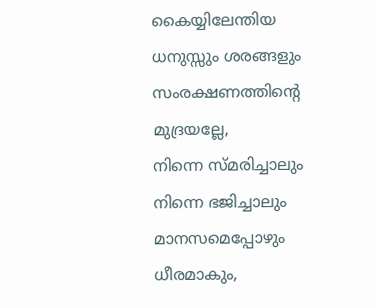കൈയ്യിലേന്തിയ
ധനുസ്സും ശരങ്ങളും
സംരക്ഷണത്തിൻ്റെ
മുദ്രയല്ലേ,
നിന്നെ സ്മരിച്ചാലും
നിന്നെ ഭജിച്ചാലും
മാനസമെപ്പോഴും
ധീരമാകും,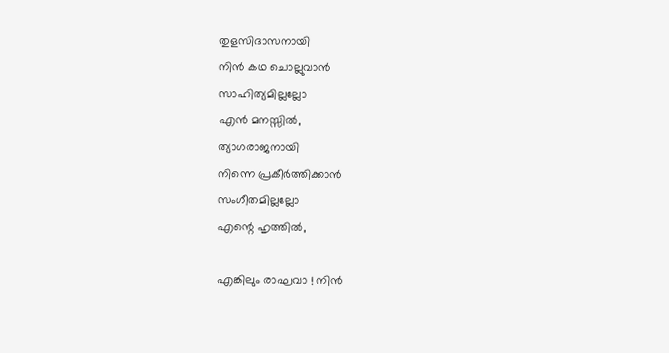തുളസിദാസനായി
നിൻ കഥ ചൊല്ലുവാൻ
സാഹിത്യമില്ലല്ലോ
എൻ മനസ്സിൽ,
ത്യാഗരാജനായി
നിന്നെ പ്രകീർത്തിക്കാൻ
സംഗീതമില്ലല്ലോ
എന്റെ ഹൃത്തിൽ,

എങ്കിലും രാഘവാ ! നിൻ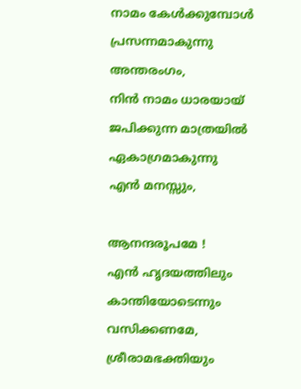നാമം കേൾക്കുമ്പോൾ
പ്രസന്നമാകുന്നു
അന്തരംഗം,
നിൻ നാമം ധാരയായ്
ജപിക്കുന്ന മാത്രയിൽ
ഏകാഗ്രമാകുന്നു
എൻ മനസ്സും,

ആനന്ദരൂപമേ !
എൻ ഹൃദയത്തിലും
കാന്തിയോടെന്നും
വസിക്കണമേ,
ശ്രീരാമഭക്തിയും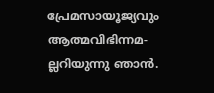പ്രേമസായൂജ്യവും
ആത്മവിഭിന്നമ-
ല്ലറിയുന്നു ഞാൻ.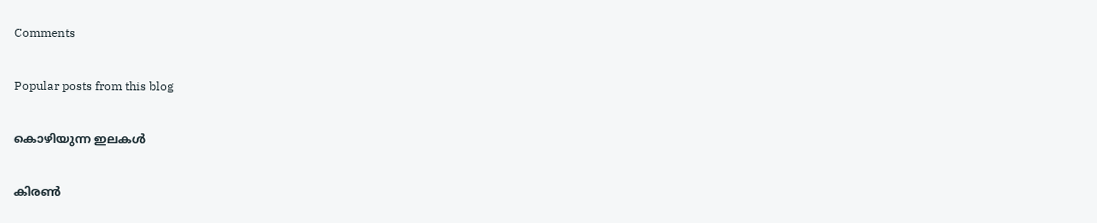Comments

Popular posts from this blog

കൊഴിയുന്ന ഇലകൾ

കിരൺ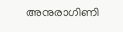അനുരാഗിണി